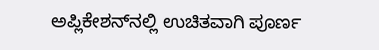ಅಪ್ಲಿಕೇಶನ್‌ನಲ್ಲಿ ಉಚಿತವಾಗಿ ಪೂರ್ಣ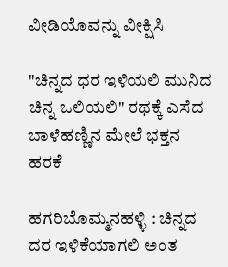ವೀಡಿಯೊವನ್ನು ವೀಕ್ಷಿಸಿ

"ಚಿನ್ನದ ಧರ ಇಳಿಯಲಿ ಮುನಿದ ಚಿನ್ನ ಒಲಿಯಲಿ" ರಥಕ್ಕೆ ಎಸೆದ ಬಾಳೆಹಣ್ಣಿನ ಮೇಲೆ ಭಕ್ತನ ಹರಕೆ

ಹಗರಿಬೊಮ್ಮನಹಳ್ಳಿ : ಚಿನ್ನದ ದರ ಇಳಿಕೆಯಾಗಲಿ ಅಂತ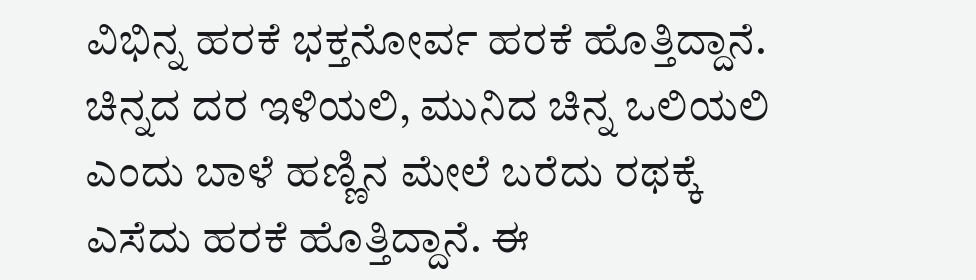ವಿಭಿನ್ನ ಹರಕೆ ಭಕ್ತನೋರ್ವ ಹರಕೆ ಹೊತ್ತಿದ್ದಾನೆ. ಚಿನ್ನದ ದರ ಇಳಿಯಲಿ, ಮುನಿದ ಚಿನ್ನ ಒಲಿಯಲಿ ಎಂದು ಬಾಳೆ ಹಣ್ಣಿನ ಮೇಲೆ ಬರೆದು ರಥಕ್ಕೆ ಎಸೆದು ಹರಕೆ ಹೊತ್ತಿದ್ದಾನೆ‌. ಈ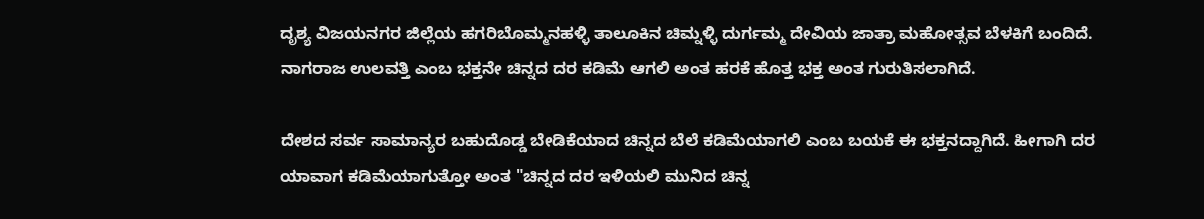ದೃಶ್ಯ ವಿಜಯನಗರ ಜಿಲ್ಲೆಯ ಹಗರಿಬೊಮ್ಮನಹಳ್ಳಿ ತಾಲೂಕಿನ ಚಿಮ್ನಳ್ಳಿ ದುರ್ಗಮ್ಮ ದೇವಿಯ ಜಾತ್ರಾ ಮಹೋತ್ಸವ ಬೆಳಕಿಗೆ ಬಂದಿದೆ. ನಾಗರಾಜ ಉಲವತ್ತಿ ಎಂಬ ಭಕ್ತನೇ ಚಿನ್ನದ ದರ ಕಡಿಮೆ ಆಗಲಿ ಅಂತ ಹರಕೆ ಹೊತ್ತ ಭಕ್ತ ಅಂತ ಗುರುತಿಸಲಾಗಿದೆ.

ದೇಶದ ಸರ್ವ ಸಾಮಾನ್ಯರ ಬಹುದೊಡ್ಡ ಬೇಡಿಕೆಯಾದ ಚಿನ್ನದ ಬೆಲೆ ಕಡಿಮೆಯಾಗಲಿ ಎಂಬ ಬಯಕೆ ಈ ಭಕ್ತನದ್ದಾಗಿದೆ. ಹೀಗಾಗಿ ದರ ಯಾವಾಗ ಕಡಿಮೆಯಾಗುತ್ತೋ ಅಂತ "ಚಿನ್ನದ ದರ ಇಳಿಯಲಿ ಮುನಿದ ಚಿನ್ನ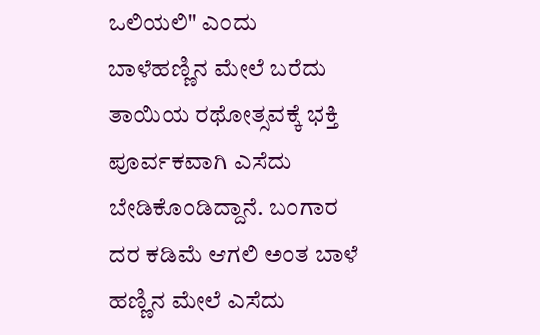ಒಲಿಯಲಿ" ಎಂದು ಬಾಳೆಹಣ್ಣಿನ ಮೇಲೆ ಬರೆದು ತಾಯಿಯ ರಥೋತ್ಸವಕ್ಕೆ ಭಕ್ತಿ ಪೂರ್ವಕವಾಗಿ ಎಸೆದು ಬೇಡಿಕೊಂಡಿದ್ದಾನೆ. ಬಂಗಾರ ದರ ಕಡಿಮೆ ಆಗಲಿ ಅಂತ ಬಾಳೆ ಹಣ್ಣಿನ ಮೇಲೆ ಎಸೆದು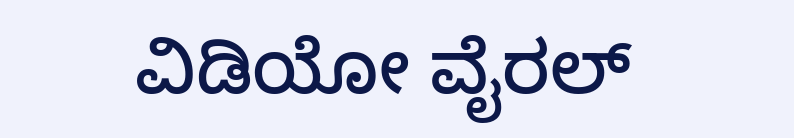ವಿಡಿಯೋ ವೈರಲ್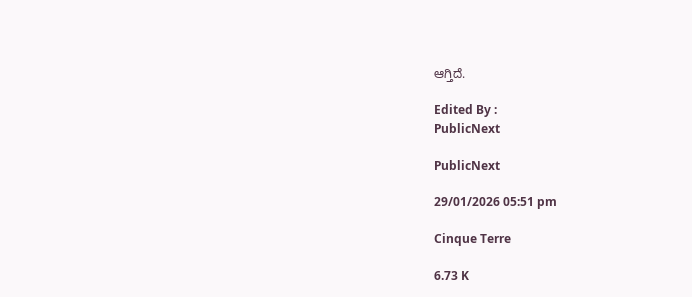ಆಗ್ತಿದೆ.

Edited By :
PublicNext

PublicNext

29/01/2026 05:51 pm

Cinque Terre

6.73 K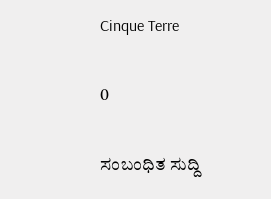Cinque Terre

0

ಸಂಬಂಧಿತ ಸುದ್ದಿ